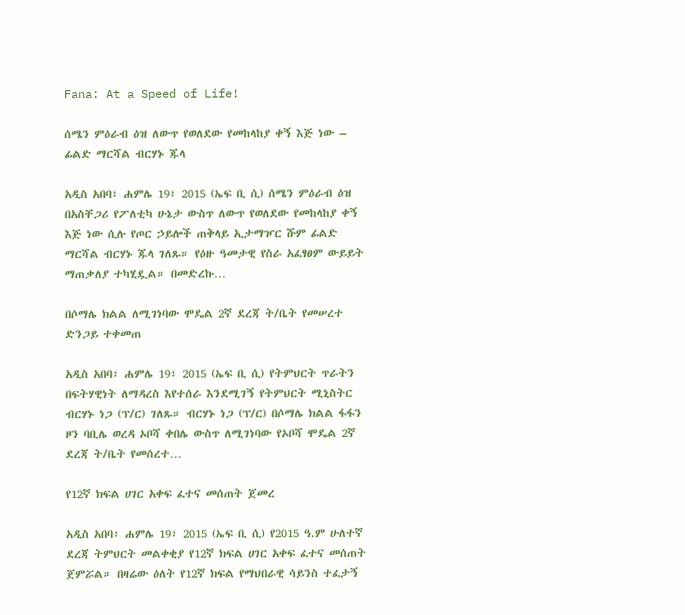Fana: At a Speed of Life!

ሰሜን ምዕራብ ዕዝ ለውጥ የወለደው የመከላከያ ቀኝ እጅ ነው – ፊልድ ማርሻል ብርሃኑ ጁላ

አዲስ አበባ፣ ሐምሌ 19፣ 2015 (ኤፍ ቢ ሲ) ሰሜን ምዕራብ ዕዝ በአስቸጋሪ የፖለቲካ ሁኔታ ውስጥ ለውጥ የወለደው የመከላከያ ቀኝ እጅ ነው ሲሉ የጦር ኃይሎች ጠቅላይ ኢታማዦር ሹም ፊልድ ማርሻል ብርሃኑ ጁላ ገለጹ። የዕዙ ዓመታዊ የስራ አፈፃፀም ውይይት ማጠቃለያ ተካሂዷል። በመድረኩ…

በሶማሌ ክልል ለሚገነባው ሞዴል 2ኛ ደረጃ ት/ቤት የመሠረተ ድንጋይ ተቀመጠ

አዲስ አበባ፣ ሐምሌ 19፣ 2015 (ኤፍ ቢ ሲ) የትምህርት ጥራትን በፍትሃዊነት ለማዳረስ እየተሰራ እንደሚገኝ የትምህርት ሚኒስትር ብርሃኑ ነጋ (ፕ/ር) ገለጹ። ብርሃኑ ነጋ (ፕ/ር) በሶማሌ ክልል ፋፋን ዞን ባቢሌ ወረዳ ኦቦሻ ቀበሌ ውስጥ ለሚገነባው የኦቦሻ ሞዴል 2ኛ ደረጃ ት/ቤት የመሰረተ…

የ12ኛ ክፍል ሀገር አቀፍ ፈተና መሰጠት ጀመረ

አዲስ አበባ፣ ሐምሌ 19፣ 2015 (ኤፍ ቢ ሲ) የ2015 ዓ.ም ሁለተኛ ደረጃ ትምህርት መልቀቂያ የ12ኛ ክፍል ሀገር አቀፍ ፈተና መሰጠት ጀምሯል። በዛሬው ዕለት የ12ኛ ክፍል የማህበራዊ ሳይንስ ተፈታኝ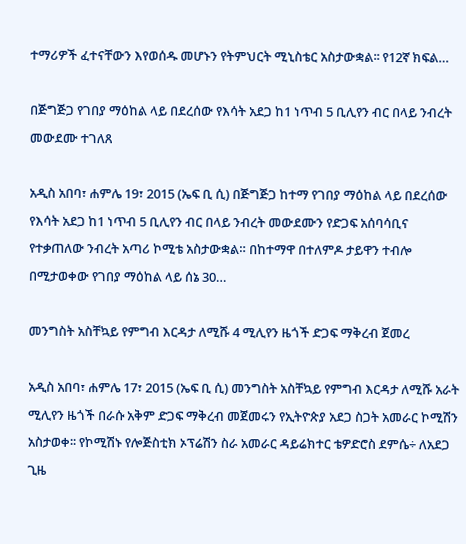ተማሪዎች ፈተናቸውን እየወሰዱ መሆኑን የትምህርት ሚኒስቴር አስታውቋል፡፡ የ12ኛ ክፍል…

በጅግጅጋ የገበያ ማዕከል ላይ በደረሰው የእሳት አደጋ ከ1 ነጥብ 5 ቢሊየን ብር በላይ ንብረት መውደሙ ተገለጸ

አዲስ አበባ፣ ሐምሌ 19፣ 2015 (ኤፍ ቢ ሲ) በጅግጅጋ ከተማ የገበያ ማዕከል ላይ በደረሰው የእሳት አደጋ ከ1 ነጥብ 5 ቢሊየን ብር በላይ ንብረት መውደሙን የድጋፍ አሰባሳቢና የተቃጠለው ንብረት አጣሪ ኮሚቴ አስታውቋል። በከተማዋ በተለምዶ ታይዋን ተብሎ በሚታወቀው የገበያ ማዕከል ላይ ሰኔ 30…

መንግስት አስቸኳይ የምግብ እርዳታ ለሚሹ 4 ሚሊየን ዜጎች ድጋፍ ማቅረብ ጀመረ

አዲስ አበባ፣ ሐምሌ 17፣ 2015 (ኤፍ ቢ ሲ) መንግስት አስቸኳይ የምግብ እርዳታ ለሚሹ አራት ሚሊየን ዜጎች በራሱ አቅም ድጋፍ ማቅረብ መጀመሩን የኢትዮጵያ አደጋ ስጋት አመራር ኮሚሽን አስታወቀ፡፡ የኮሚሽኑ የሎጅስቲክ ኦፕሬሽን ስራ አመራር ዳይሬክተር ቴዎድሮስ ደምሴ÷ ለአደጋ ጊዜ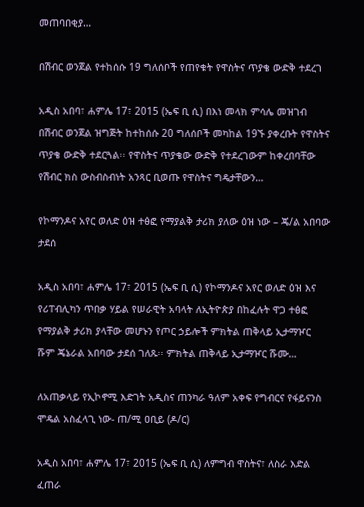መጠባበቂያ…

በሽብር ወንጀል የተከሰሱ 19 ግለሰቦች የጠየቁት የዋስትና ጥያቄ ውድቅ ተደረገ

አዲስ አበባ፣ ሐምሌ 17፣ 2015 (ኤፍ ቢ ሲ) በእነ መላክ ምሳሌ መዝገብ በሽብር ወንጀል ዝግጅት ከተከሰሱ 20 ግለሰቦች መካከል 19ኙ ያቀረቡት የዋስትና ጥያቄ ውድቅ ተደርጓል፡፡ የዋስትና ጥያቄው ውድቅ የተደረገውም ከቀረበባቸው የሽብር ክስ ውስብስብነት አንጻር ቢወጡ የዋስትና ግዴታቸውን…

የኮማንዶና አየር ወለድ ዕዝ ተፅፎ የማያልቅ ታሪክ ያለው ዕዝ ነው – ጄ/ል አበባው ታደሰ

አዲስ አበባ፣ ሐምሌ 17፣ 2015 (ኤፍ ቢ ሲ) የኮማንዶና አየር ወለድ ዕዝ እና የሪፐብሊካን ጥበቃ ሃይል የሠራዊት አባላት ለኢትዮጵያ በከፈሉት ዋጋ ተፅፎ የማያልቅ ታሪክ ያላቸው መሆኑን የጦር ኃይሎች ምክትል ጠቅላይ ኢታማዦር ሹም ጄኔራል አበባው ታደሰ ገለጹ፡፡ ምክትል ጠቅላይ ኢታማዦር ሹሙ…

ለአጠቃላይ የኢኮኖሚ እድገት አዲስና ጠንካራ ዓለም አቀፍ የግብርና የፋይናንስ ሞዴል አስፈላጊ ነው- ጠ/ሚ ዐቢይ (ዶ/ር)

አዲስ አበባ፣ ሐምሌ 17፣ 2015 (ኤፍ ቢ ሲ) ለምግብ ዋስትና፣ ለስራ እድል ፈጠራ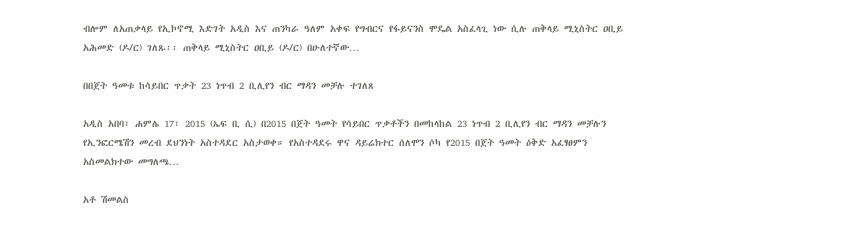ብሎም ለአጠቃላይ የኢኮኖሚ እድገት አዲስ እና ጠንካራ ዓለም አቀፍ የግብርና የፋይናንስ ሞዴል አስፈላጊ ነው ሲሉ ጠቅላይ ሚኒስትር ዐቢይ አሕመድ (ዶ/ር) ገለጹ፡፡ ጠቅላይ ሚኒስትር ዐቢይ (ዶ/ር) በሁለተኛው…

በበጀት ዓመቱ ከሳይበር ጥቃት 23 ነጥብ 2 ቢሊየን ብር ማዳን መቻሉ ተገለጸ

አዲስ አበባ፣ ሐምሌ 17፣ 2015 (ኤፍ ቢ ሲ) በ2015 በጀት ዓመት የሳይበር ጥቃቶችን በመከላከል 23 ነጥብ 2 ቢሊየን ብር ማዳን መቻሉን የኢንፎርሜሽን መረብ ደህንነት አስተዳደር አስታወቀ። የአስተዳደሩ ዋና ዳይሬክተር ሰለሞን ሶካ የ2015 በጀት ዓመት ዕቅድ አፈፃፀምን አስመልክተው መግለጫ…

አቶ ሽመልስ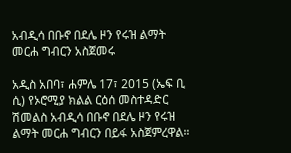አብዲሳ በቡኖ በደሌ ዞን የሩዝ ልማት መርሐ ግብርን አስጀመሩ

አዲስ አበባ፣ ሐምሌ 17፣ 2015 (ኤፍ ቢ ሲ) የኦሮሚያ ክልል ርዕሰ መስተዳድር ሽመልስ አብዲሳ በቡኖ በደሌ ዞን የሩዝ ልማት መርሐ ግብርን በይፋ አስጀምረዋል።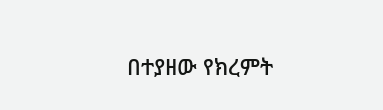በተያዘው የክረምት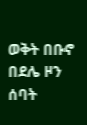ወቅት በቡኖ በደሌ ዞን ሰባት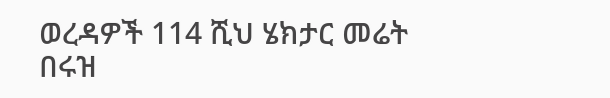ወረዳዎች 114 ሺህ ሄክታር መሬት በሩዝ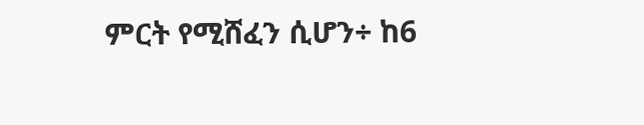ምርት የሚሸፈን ሲሆን÷ ከ6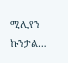ሚሊየን ኩንታል…